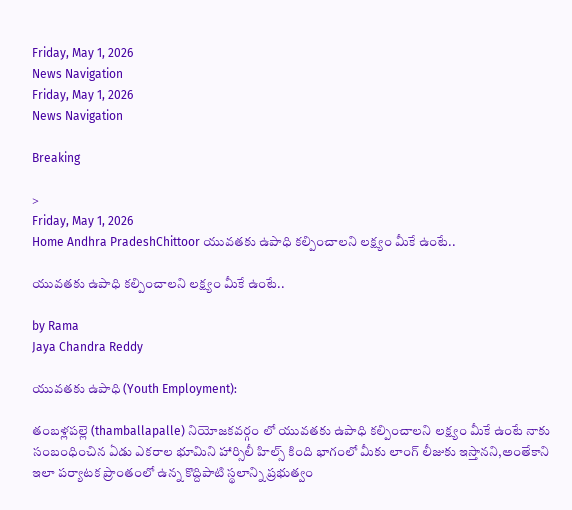Friday, May 1, 2026
News Navigation
Friday, May 1, 2026
News Navigation

Breaking

>
Friday, May 1, 2026
Home Andhra PradeshChittoor యువతకు ఉపాధి కల్పించాలని లక్ష్యం మీకే ఉంటే..

యువతకు ఉపాధి కల్పించాలని లక్ష్యం మీకే ఉంటే..

by Rama
Jaya Chandra Reddy

యువతకు ఉపాధి (Youth Employment):

తంబళ్లపల్లె (thamballapalle) నియోజకవర్గం లో యువతకు ఉపాధి కల్పించాలని లక్ష్యం మీకే ఉంటే నాకు సంబంధించిన ఏడు ఎకరాల భూమిని హార్సిలీ హిల్స్ కింది భాగంలో మీకు లాంగ్ లీజుకు ఇస్తానని,అంతేకాని ఇలా పర్యాటక ప్రాంతంలో ఉన్న కొద్దిపాటి స్థలాన్ని ప్రభుత్వం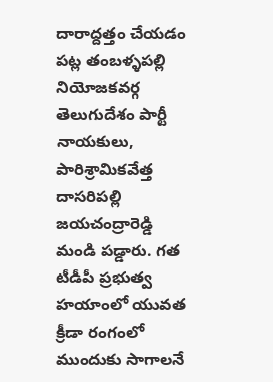దారాద్దత్తం చేయడం పట్ల తంబళ్ళపల్లి నియోజకవర్గ తెలుగుదేశం పార్టీ నాయకులు, పారిశ్రామికవేత్త దాసరిపల్లి జయచంద్రారెడ్డి మండి పడ్డారు. గత టీడీపీ ప్రభుత్వ హయాంలో యువత క్రీడా రంగంలో ముందుకు సాగాలనే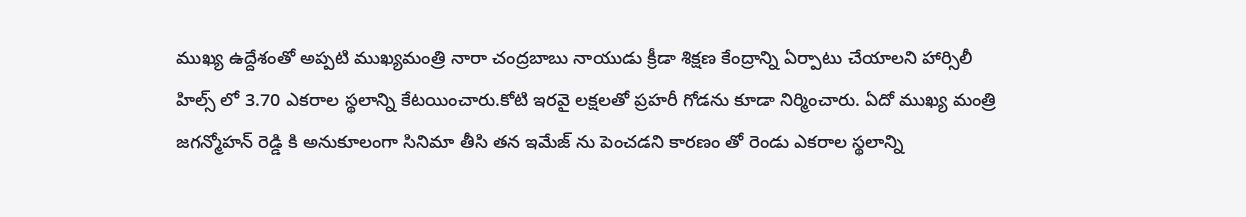ముఖ్య ఉద్దేశంతో అప్పటి ముఖ్యమంత్రి నారా చంద్రబాబు నాయుడు క్రీడా శిక్షణ కేంద్రాన్ని ఏర్పాటు చేయాలని హార్సిలీ హిల్స్ లో 3.70 ఎకరాల స్థలాన్ని కేటయించారు.కోటి ఇరవై లక్షలతో ప్రహరీ గోడను కూడా నిర్మించారు. ఏదో ముఖ్య మంత్రి జగన్మోహన్ రెడ్డి కి అనుకూలంగా సినిమా తీసి తన ఇమేజ్ ను పెంచడని కారణం తో రెండు ఎకరాల స్థలాన్ని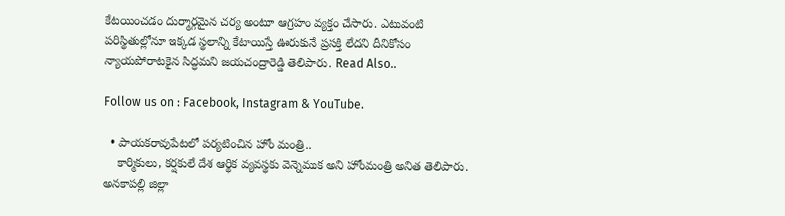కేటయించడం దుర్మార్గమైన చర్య అంటూ ఆగ్రహం వ్యక్తం చేసారు. ఎటువంటి పరిస్థితుల్లోనూ ఇక్కడ స్థలాన్ని కేటాయిస్తే ఊరుకునే ప్రసక్తి లేదని దీనికోసం న్యాయపోరాటకైన సిద్ధమని జయచంద్రారెడ్డి తెలిపారు. Read Also..

Follow us on : Facebook, Instagram & YouTube.

  • పాయకరావుపేటలో పర్యటించిన హోం మంత్రి..
    కార్మికులు, కర్షకులే దేశ ఆర్థిక వ్యవస్థకు వెన్నెముక అని హోంమంత్రి అనిత తెలిపారు. అనకాపల్లి జిల్లా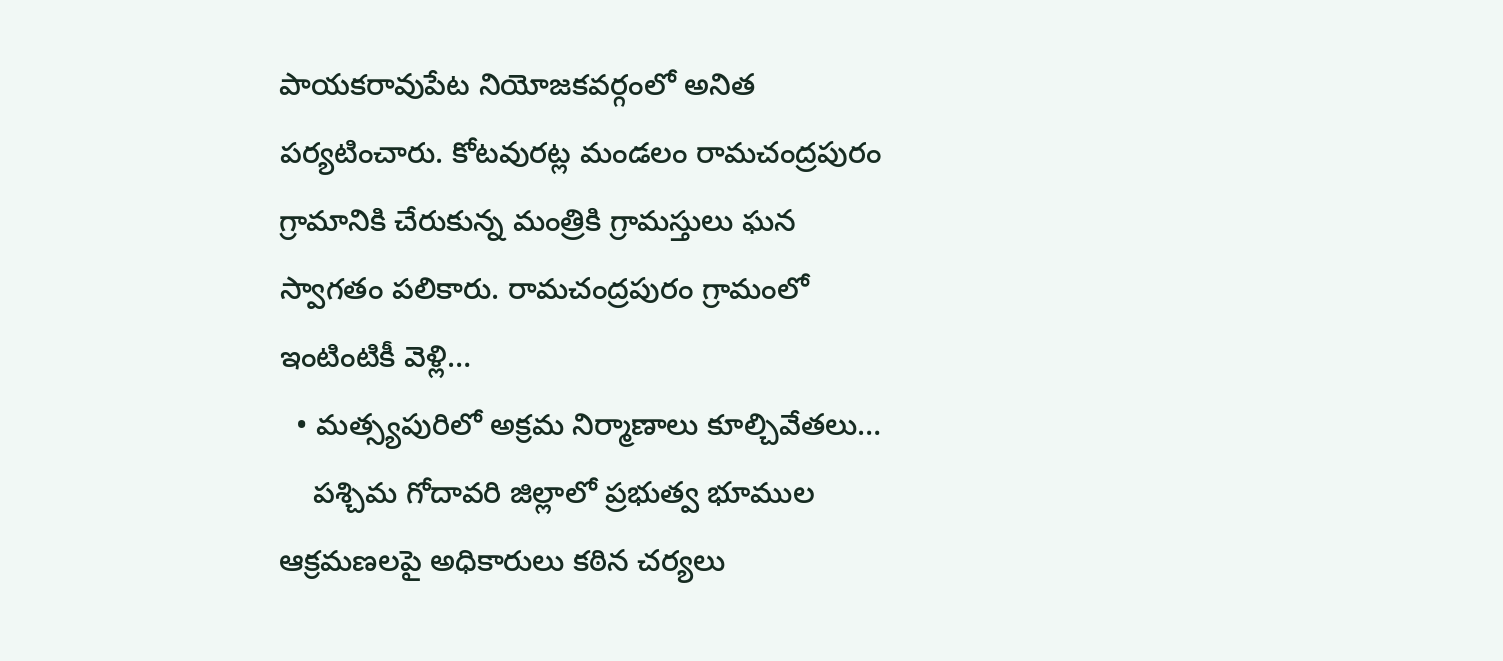పాయకరావుపేట నియోజకవర్గంలో అనిత పర్యటించారు. కోటవురట్ల మండలం రామచంద్రపురం గ్రామానికి చేరుకున్న మంత్రికి గ్రామస్తులు ఘన స్వాగతం పలికారు. రామచంద్రపురం గ్రామంలో ఇంటింటికీ వెళ్లి…
  • మత్స్యపురిలో అక్రమ నిర్మాణాలు కూల్చివేతలు…
    పశ్చిమ గోదావరి జిల్లాలో ప్రభుత్వ భూముల ఆక్రమణలపై అధికారులు కఠిన చర్యలు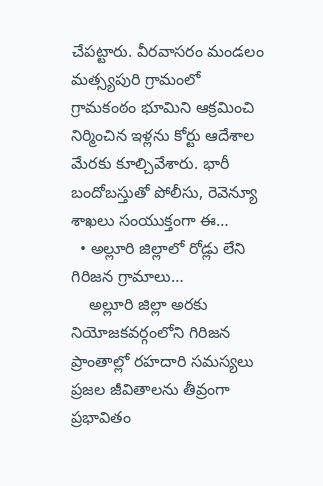చేపట్టారు. వీరవాసరం మండలం మత్స్యపురి గ్రామంలో గ్రామకంఠం భూమిని ఆక్రమించి నిర్మించిన ఇళ్లను కోర్టు ఆదేశాల మేరకు కూల్చివేశారు. భారీ బందోబస్తుతో పోలీసు, రెవెన్యూ శాఖలు సంయుక్తంగా ఈ…
  • అల్లూరి జిల్లాలో రోడ్లు లేని గిరిజన గ్రామాలు…
    అల్లూరి జిల్లా అరకు నియోజకవర్గంలోని గిరిజన ప్రాంతాల్లో రహదారి సమస్యలు ప్రజల జీవితాలను తీవ్రంగా ప్రభావితం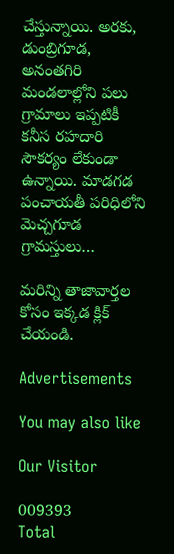చేస్తున్నాయి. అరకు, డుంబ్రిగూడ, అనంతగిరి మండలాల్లోని పలు గ్రామాలు ఇప్పటికీ కనీస రహదారి సౌకర్యం లేకుండా ఉన్నాయి. మాడగడ పంచాయతీ పరిధిలోని మెచ్చగూడ గ్రామస్తులు…

మరిన్ని తాజావార్తల కోసం ఇక్కడ క్లిక్ చేయండి.

Advertisements

You may also like

Our Visitor

009393
Total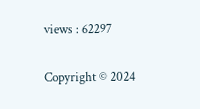views : 62297

Copyright © 2024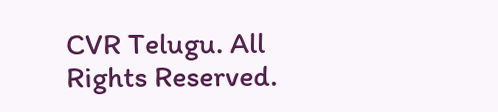CVR Telugu. All Rights Reserved.